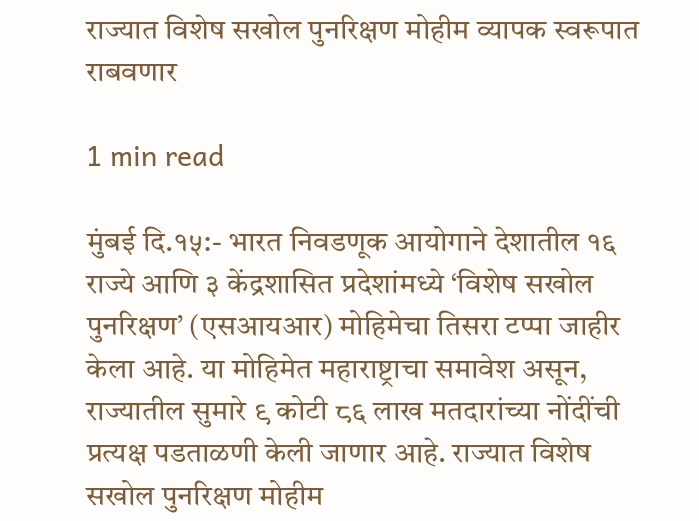राज्यात विशेष सखोल पुनरिक्षण मोहीम व्यापक स्वरूपात राबवणार

1 min read

मुंबई दि.१५:- भारत निवडणूक आयोगाने देशातील १६ राज्ये आणि ३ केंद्रशासित प्रदेशांमध्ये ‘विशेष सखोल पुनरिक्षण’ (एसआयआर) मोहिमेचा तिसरा टप्पा जाहीर केला आहे. या मोहिमेत महाराष्ट्राचा समावेश असून, राज्यातील सुमारे ९ कोटी ८६ लाख मतदारांच्या नोंदींची प्रत्यक्ष पडताळणी केली जाणार आहे. राज्यात विशेष सखोल पुनरिक्षण मोहीम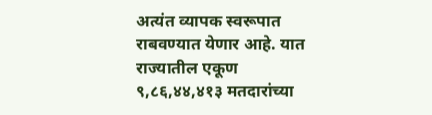अत्यंत व्यापक स्वरूपात राबवण्यात येणार आहे. यात राज्यातील एकूण ९,८६,४४,४१३ मतदारांच्या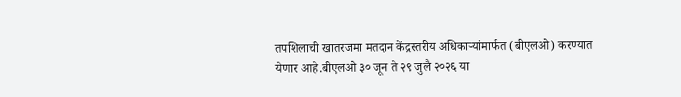तपशिलाची खातरजमा मतदान केंद्रस्तरीय अधिकाऱ्यांमार्फत (बीएलओ) करण्यात येणार आहे.बीएलओ ३० जून ते २९ जुलै २०२६ या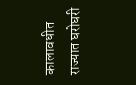कालावधीत राज्यात घरोघरी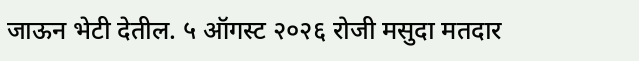जाऊन भेटी देतील. ५ ऑगस्ट २०२६ रोजी मसुदा मतदार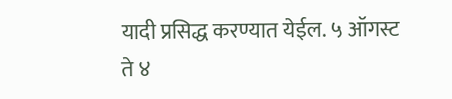यादी प्रसिद्ध करण्यात येईल. ५ ऑगस्ट ते ४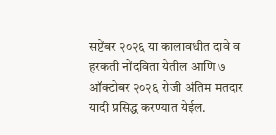सप्टेंबर २०२६ या कालावधीत दावे व हरकती नोंदविता येतील आणि ७ ऑक्टोबर २०२६ रोजी अंतिम मतदार यादी प्रसिद्ध करण्यात येईल.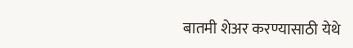बातमी शेअर करण्यासाठी येथे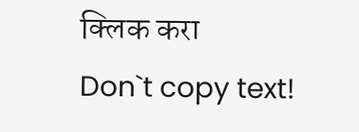क्लिक करा
Don`t copy text!